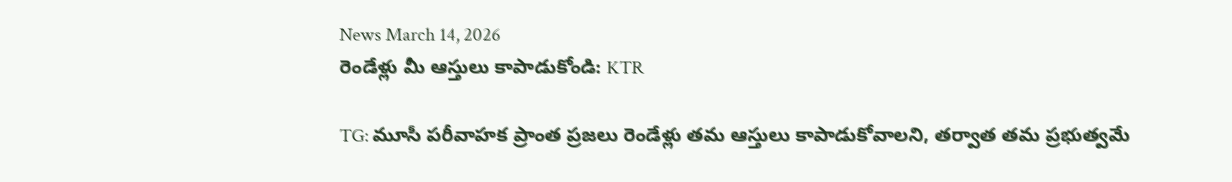News March 14, 2026
రెండేళ్లు మీ ఆస్తులు కాపాడుకోండి: KTR

TG: మూసీ పరీవాహక ప్రాంత ప్రజలు రెండేళ్లు తమ ఆస్తులు కాపాడుకోవాలని, తర్వాత తమ ప్రభుత్వమే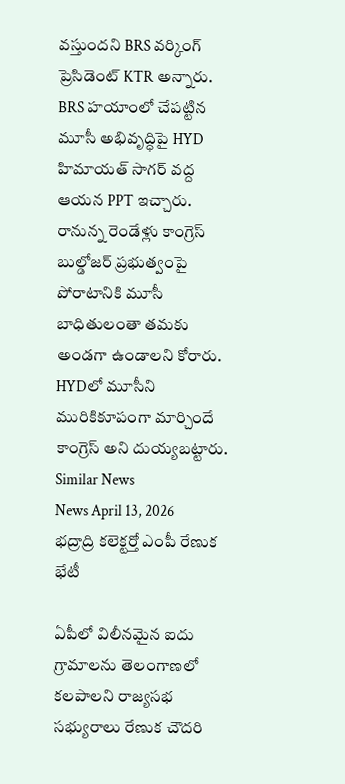వస్తుందని BRS వర్కింగ్ ప్రెసిడెంట్ KTR అన్నారు. BRS హయాంలో చేపట్టిన మూసీ అభివృద్ధిపై HYD హిమాయత్ సాగర్ వద్ద ఆయన PPT ఇచ్చారు. రానున్న రెండేళ్లు కాంగ్రెస్ బుల్డోజర్ ప్రభుత్వంపై పోరాటానికి మూసీ బాధితులంతా తమకు అండగా ఉండాలని కోరారు. HYDలో మూసీని మురికికూపంగా మార్చిందే కాంగ్రెస్ అని దుయ్యబట్టారు.
Similar News
News April 13, 2026
భద్రాద్రి కలెక్టర్తో ఎంపీ రేణుక భేటీ

ఏపీలో విలీనమైన ఐదు గ్రామాలను తెలంగాణలో కలపాలని రాజ్యసభ సభ్యురాలు రేణుక చౌదరి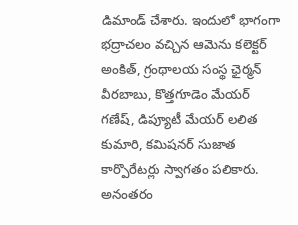డిమాండ్ చేశారు. ఇందులో భాగంగా భద్రాచలం వచ్చిన ఆమెను కలెక్టర్ అంకిత్, గ్రంథాలయ సంస్థ ఛైర్మన్ వీరబాబు, కొత్తగూడెం మేయర్ గణేష్, డిప్యూటీ మేయర్ లలిత కుమారి, కమిషనర్ సుజాత కార్పొరేటర్లు స్వాగతం పలికారు. అనంతరం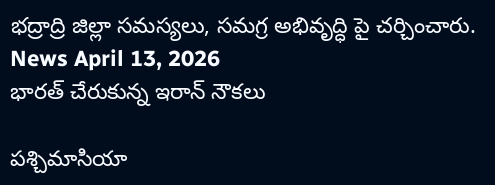భద్రాద్రి జిల్లా సమస్యలు, సమగ్ర అభివృద్ధి పై చర్చించారు.
News April 13, 2026
భారత్ చేరుకున్న ఇరాన్ నౌకలు

పశ్చిమాసియా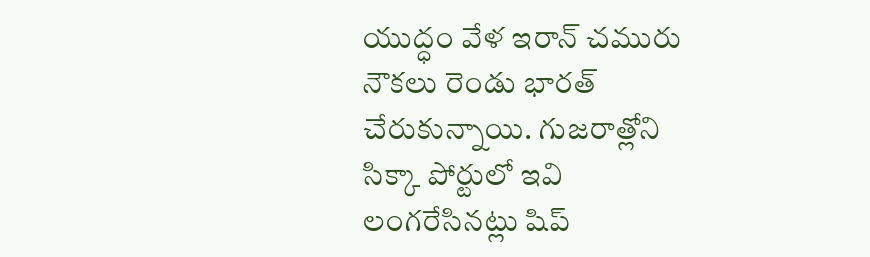యుద్ధం వేళ ఇరాన్ చమురు నౌకలు రెండు భారత్ చేరుకున్నాయి. గుజరాత్లోని సిక్కా పోర్టులో ఇవి లంగరేసినట్లు షిప్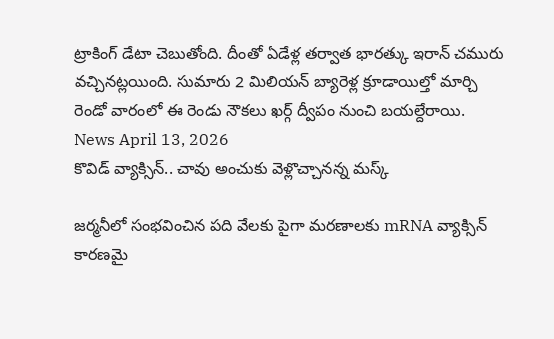ట్రాకింగ్ డేటా చెబుతోంది. దీంతో ఏడేళ్ల తర్వాత భారత్కు ఇరాన్ చమురు వచ్చినట్లయింది. సుమారు 2 మిలియన్ బ్యారెళ్ల క్రూడాయిల్తో మార్చి రెండో వారంలో ఈ రెండు నౌకలు ఖర్గ్ ద్వీపం నుంచి బయల్దేరాయి.
News April 13, 2026
కొవిడ్ వ్యాక్సిన్.. చావు అంచుకు వెళ్లొచ్చానన్న మస్క్

జర్మనీలో సంభవించిన పది వేలకు పైగా మరణాలకు mRNA వ్యాక్సిన్ కారణమై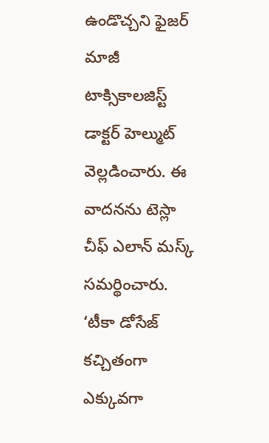ఉండొచ్చని ఫైజర్ మాజీ టాక్సికాలజిస్ట్ డాక్టర్ హెల్ముట్ వెల్లడించారు. ఈ వాదనను టెస్లా చీఫ్ ఎలాన్ మస్క్ సమర్థించారు. ‘టీకా డోసేజ్ కచ్చితంగా ఎక్కువగా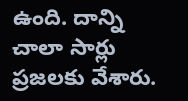ఉంది. దాన్ని చాలా సార్లు ప్రజలకు వేశారు.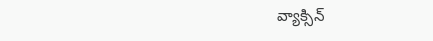వ్యాక్సిన్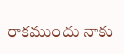రాకముందు నాకు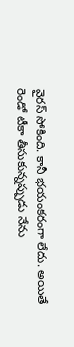వైరస్ సోకింది. కానీ భయంకరంగా లేదు. అయితే రెండో టీకా తీసుకున్నప్పుడు నేను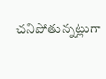చనిపోతున్నట్లుగా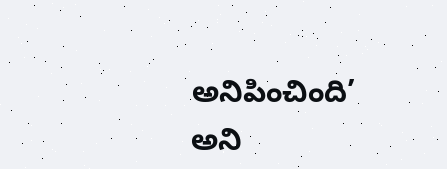అనిపించింది’ అని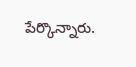పేర్కొన్నారు.